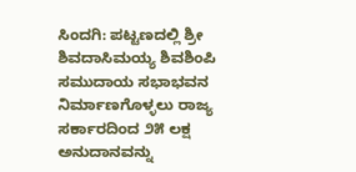ಸಿಂದಗಿ: ಪಟ್ಟಣದಲ್ಲಿ ಶ್ರೀ ಶಿವದಾಸಿಮಯ್ಯ ಶಿವಶಿಂಪಿ ಸಮುದಾಯ ಸಭಾಭವನ ನಿರ್ಮಾಣಗೊಳ್ಳಲು ರಾಜ್ಯ ಸರ್ಕಾರದಿಂದ ೨೫ ಲಕ್ಷ ಅನುದಾನವನ್ನು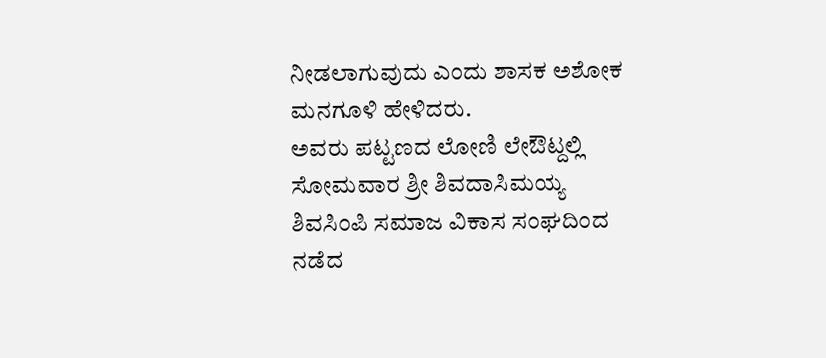ನೀಡಲಾಗುವುದು ಎಂದು ಶಾಸಕ ಅಶೋಕ ಮನಗೂಳಿ ಹೇಳಿದರು.
ಅವರು ಪಟ್ಟಣದ ಲೋಣಿ ಲೇಔಟ್ದಲ್ಲಿ ಸೋಮವಾರ ಶ್ರೀ ಶಿವದಾಸಿಮಯ್ಯ ಶಿವಸಿಂಪಿ ಸಮಾಜ ವಿಕಾಸ ಸಂಘದಿಂದ ನಡೆದ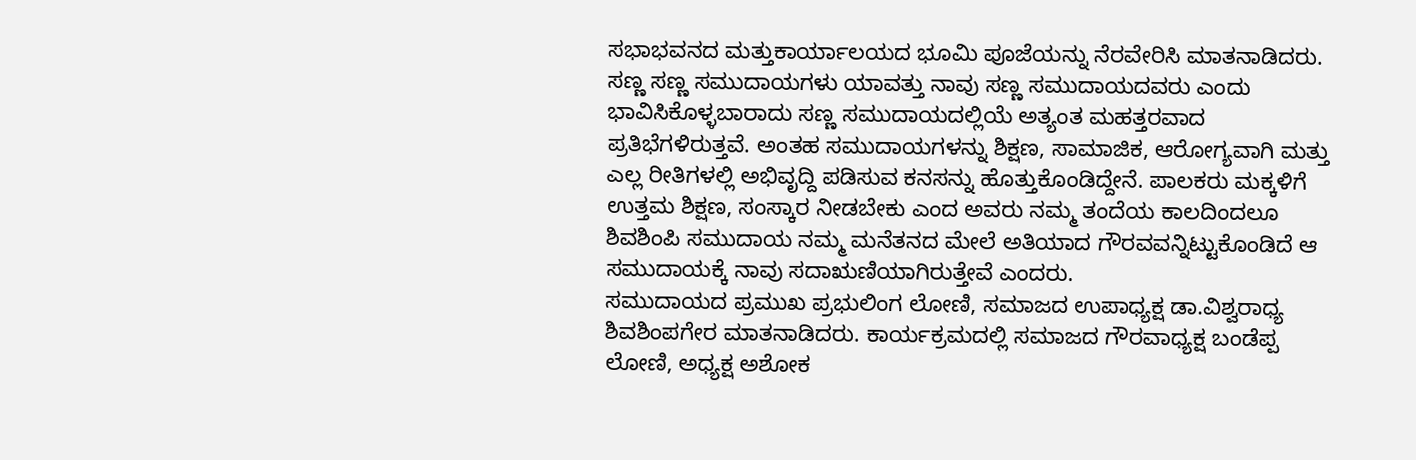ಸಭಾಭವನದ ಮತ್ತುಕಾರ್ಯಾಲಯದ ಭೂಮಿ ಪೂಜೆಯನ್ನು ನೆರವೇರಿಸಿ ಮಾತನಾಡಿದರು.
ಸಣ್ಣ ಸಣ್ಣ ಸಮುದಾಯಗಳು ಯಾವತ್ತು ನಾವು ಸಣ್ಣ ಸಮುದಾಯದವರು ಎಂದು ಭಾವಿಸಿಕೊಳ್ಳಬಾರಾದು ಸಣ್ಣ ಸಮುದಾಯದಲ್ಲಿಯೆ ಅತ್ಯಂತ ಮಹತ್ತರವಾದ ಪ್ರತಿಭೆಗಳಿರುತ್ತವೆ. ಅಂತಹ ಸಮುದಾಯಗಳನ್ನು ಶಿಕ್ಷಣ, ಸಾಮಾಜಿಕ, ಆರೋಗ್ಯವಾಗಿ ಮತ್ತು ಎಲ್ಲ ರೀತಿಗಳಲ್ಲಿ ಅಭಿವೃದ್ದಿ ಪಡಿಸುವ ಕನಸನ್ನು ಹೊತ್ತುಕೊಂಡಿದ್ದೇನೆ. ಪಾಲಕರು ಮಕ್ಕಳಿಗೆ ಉತ್ತಮ ಶಿಕ್ಷಣ, ಸಂಸ್ಕಾರ ನೀಡಬೇಕು ಎಂದ ಅವರು ನಮ್ಮ ತಂದೆಯ ಕಾಲದಿಂದಲೂ ಶಿವಶಿಂಪಿ ಸಮುದಾಯ ನಮ್ಮ ಮನೆತನದ ಮೇಲೆ ಅತಿಯಾದ ಗೌರವವನ್ನಿಟ್ಟುಕೊಂಡಿದೆ ಆ ಸಮುದಾಯಕ್ಕೆ ನಾವು ಸದಾಋಣಿಯಾಗಿರುತ್ತೇವೆ ಎಂದರು.
ಸಮುದಾಯದ ಪ್ರಮುಖ ಪ್ರಭುಲಿಂಗ ಲೋಣಿ, ಸಮಾಜದ ಉಪಾಧ್ಯಕ್ಷ ಡಾ.ವಿಶ್ವರಾಧ್ಯ ಶಿವಶಿಂಪಗೇರ ಮಾತನಾಡಿದರು. ಕಾರ್ಯಕ್ರಮದಲ್ಲಿ ಸಮಾಜದ ಗೌರವಾಧ್ಯಕ್ಷ ಬಂಡೆಪ್ಪ ಲೋಣಿ, ಅಧ್ಯಕ್ಷ ಅಶೋಕ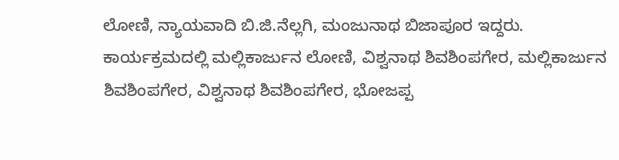ಲೋಣಿ, ನ್ಯಾಯವಾದಿ ಬಿ.ಜಿ.ನೆಲ್ಲಗಿ, ಮಂಜುನಾಥ ಬಿಜಾಪೂರ ಇದ್ದರು.
ಕಾರ್ಯಕ್ರಮದಲ್ಲಿ ಮಲ್ಲಿಕಾರ್ಜುನ ಲೋಣಿ, ವಿಶ್ವನಾಥ ಶಿವಶಿಂಪಗೇರ, ಮಲ್ಲಿಕಾರ್ಜುನ ಶಿವಶಿಂಪಗೇರ, ವಿಶ್ವನಾಥ ಶಿವಶಿಂಪಗೇರ, ಭೋಜಪ್ಪ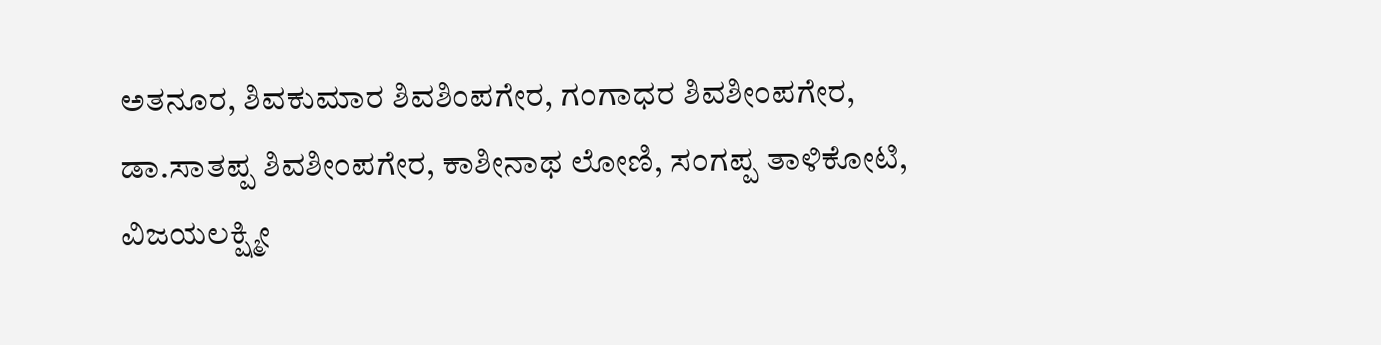ಅತನೂರ, ಶಿವಕುಮಾರ ಶಿವಶಿಂಪಗೇರ, ಗಂಗಾಧರ ಶಿವಶೀಂಪಗೇರ, ಡಾ.ಸಾತಪ್ಪ ಶಿವಶೀಂಪಗೇರ, ಕಾಶೀನಾಥ ಲೋಣಿ, ಸಂಗಪ್ಪ ತಾಳಿಕೋಟಿ, ವಿಜಯಲಕ್ಷ್ಮೀ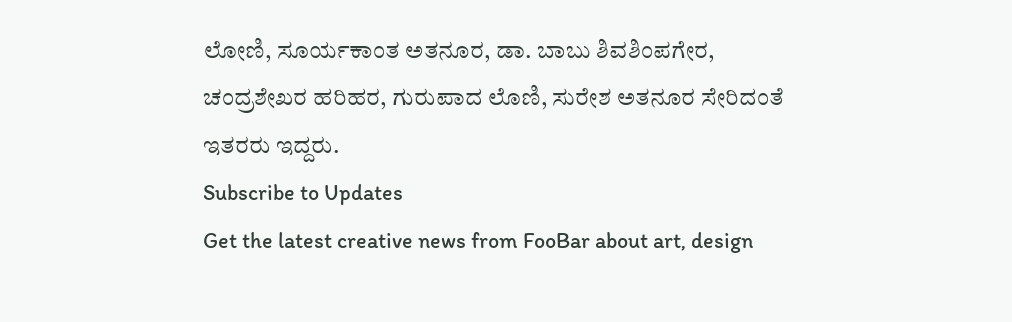ಲೋಣಿ, ಸೂರ್ಯಕಾಂತ ಅತನೂರ, ಡಾ. ಬಾಬು ಶಿವಶಿಂಪಗೇರ, ಚಂದ್ರಶೇಖರ ಹರಿಹರ, ಗುರುಪಾದ ಲೊಣಿ, ಸುರೇಶ ಅತನೂರ ಸೇರಿದಂತೆ ಇತರರು ಇದ್ದರು.
Subscribe to Updates
Get the latest creative news from FooBar about art, design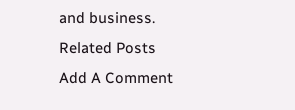and business.
Related Posts
Add A Comment